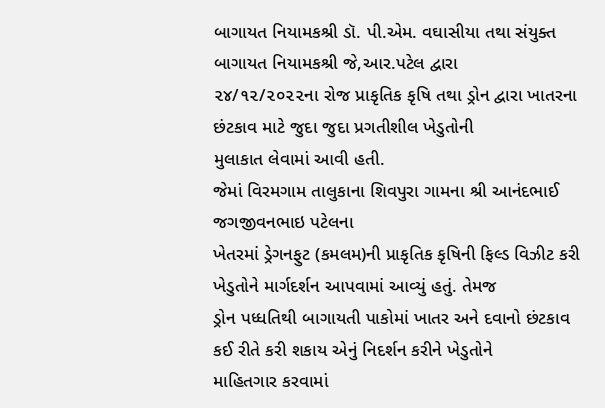બાગાયત નિયામકશ્રી ડૉ. પી.એમ. વઘાસીયા તથા સંયુક્ત બાગાયત નિયામકશ્રી જે,આર.પટેલ દ્વારા
૨૪/૧૨/૨૦૨૨ના રોજ પ્રાકૃતિક કૃષિ તથા ડ્રોન દ્વારા ખાતરના છંટકાવ માટે જુદા જુદા પ્રગતીશીલ ખેડુતોની
મુલાકાત લેવામાં આવી હતી.
જેમાં વિરમગામ તાલુકાના શિવપુરા ગામના શ્રી આનંદભાઈ જગજીવનભાઇ પટેલના
ખેતરમાં ડ્રેગનફુટ (કમલમ)ની પ્રાકૃતિક કૃષિની ફિલ્ડ વિઝીટ કરી ખેડુતોને માર્ગદર્શન આપવામાં આવ્યું હતું. તેમજ
ડ્રોન પધ્ધતિથી બાગાયતી પાકોમાં ખાતર અને દવાનો છંટકાવ કઈ રીતે કરી શકાય એનું નિદર્શન કરીને ખેડુતોને
માહિતગાર કરવામાં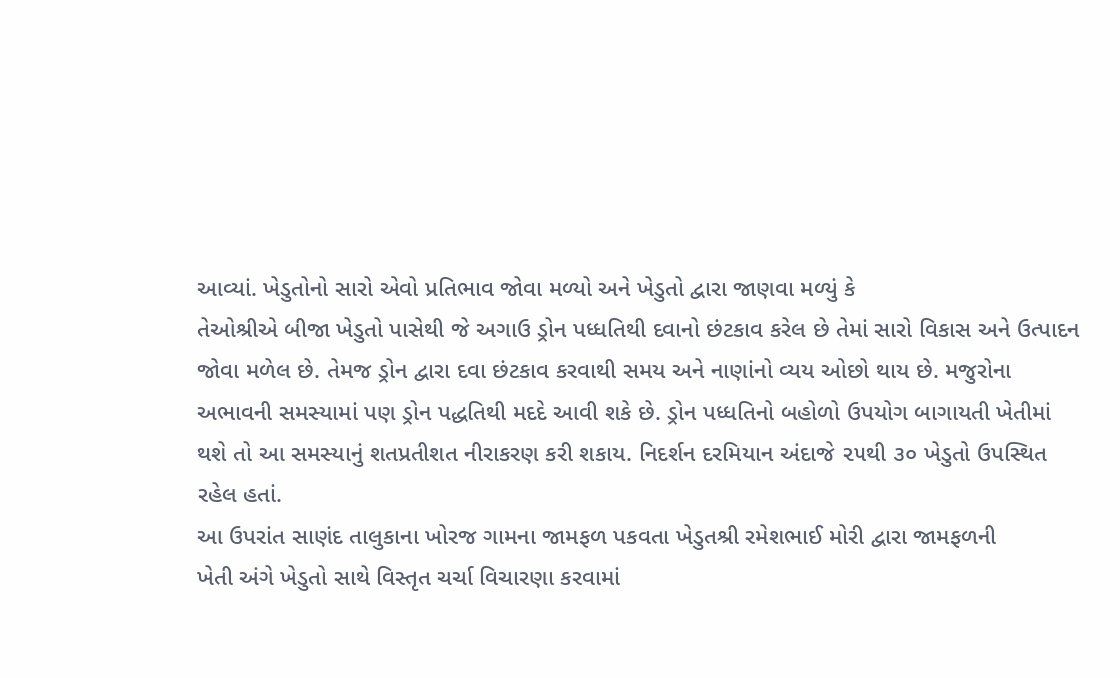આવ્યાં. ખેડુતોનો સારો એવો પ્રતિભાવ જોવા મળ્યો અને ખેડુતો દ્વારા જાણવા મળ્યું કે
તેઓશ્રીએ બીજા ખેડુતો પાસેથી જે અગાઉ ડ્રોન પધ્ધતિથી દવાનો છંટકાવ કરેલ છે તેમાં સારો વિકાસ અને ઉત્પાદન
જોવા મળેલ છે. તેમજ ડ્રોન દ્વારા દવા છંટકાવ કરવાથી સમય અને નાણાંનો વ્યય ઓછો થાય છે. મજુરોના
અભાવની સમસ્યામાં પણ ડ્રોન પદ્ધતિથી મદદે આવી શકે છે. ડ્રોન પધ્ધતિનો બહોળો ઉપયોગ બાગાયતી ખેતીમાં
થશે તો આ સમસ્યાનું શતપ્રતીશત નીરાકરણ કરી શકાય. નિદર્શન દરમિયાન અંદાજે ૨૫થી ૩૦ ખેડુતો ઉપસ્થિત
રહેલ હતાં.
આ ઉપરાંત સાણંદ તાલુકાના ખોરજ ગામના જામફળ પકવતા ખેડુતશ્રી રમેશભાઈ મોરી દ્વારા જામફળની
ખેતી અંગે ખેડુતો સાથે વિસ્તૃત ચર્ચા વિચારણા કરવામાં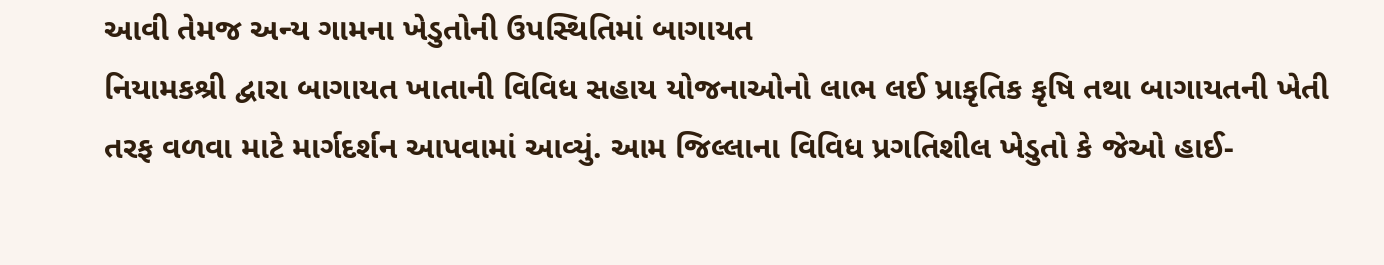આવી તેમજ અન્ય ગામના ખેડુતોની ઉપસ્થિતિમાં બાગાયત
નિયામકશ્રી દ્વારા બાગાયત ખાતાની વિવિધ સહાય યોજનાઓનો લાભ લઈ પ્રાકૃતિક કૃષિ તથા બાગાયતની ખેતી
તરફ વળવા માટે માર્ગદર્શન આપવામાં આવ્યું. આમ જિલ્લાના વિવિધ પ્રગતિશીલ ખેડુતો કે જેઓ હાઈ-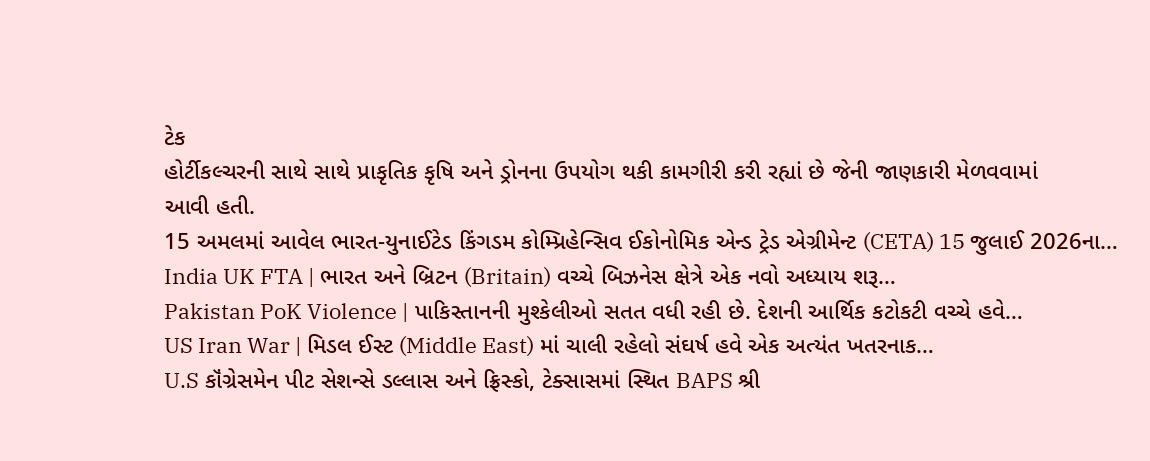ટેક
હોર્ટીકલ્ચરની સાથે સાથે પ્રાકૃતિક કૃષિ અને ડ્રોનના ઉપયોગ થકી કામગીરી કરી રહ્યાં છે જેની જાણકારી મેળવવામાં
આવી હતી.
15 અમલમાં આવેલ ભારત-યુનાઈટેડ કિંગડમ કોમ્પ્રિહેન્સિવ ઈકોનોમિક એન્ડ ટ્રેડ એગ્રીમેન્ટ (CETA) 15 જુલાઈ 2026ના…
India UK FTA | ભારત અને બ્રિટન (Britain) વચ્ચે બિઝનેસ ક્ષેત્રે એક નવો અધ્યાય શરૂ…
Pakistan PoK Violence | પાકિસ્તાનની મુશ્કેલીઓ સતત વધી રહી છે. દેશની આર્થિક કટોકટી વચ્ચે હવે…
US Iran War | મિડલ ઈસ્ટ (Middle East) માં ચાલી રહેલો સંઘર્ષ હવે એક અત્યંત ખતરનાક…
U.S કૉંગ્રેસમેન પીટ સેશન્સે ડલ્લાસ અને ફ્રિસ્કો, ટેક્સાસમાં સ્થિત BAPS શ્રી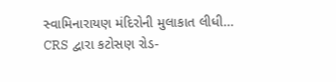સ્વામિનારાયણ મંદિરોની મુલાકાત લીધી…
CRS દ્વારા કટોસણ રોડ-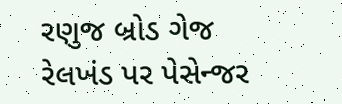રણુજ બ્રોડ ગેજ રેલખંડ પર પેસેન્જર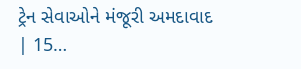ટ્રેન સેવાઓને મંજૂરી અમદાવાદ | 15…